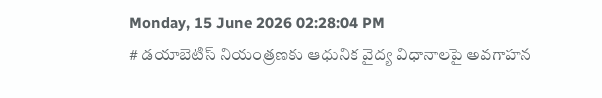Monday, 15 June 2026 02:28:04 PM
# డయాబెటిస్ నియంత్రణకు ఆధునిక వైద్య విధానాలపై అవగాహన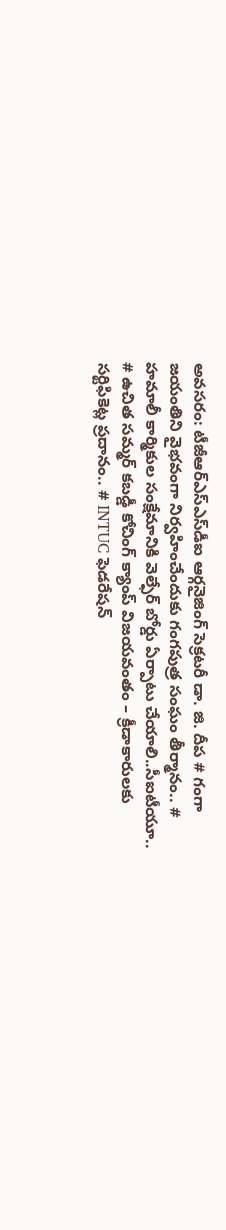అవసరం: టీజీఆర్‌ఎస్‌ఎస్‌డీఐ ఆర్గనైజింగ్ సెక్రటరీ డా. జి. దీప # గంగా జయంతిని వైభవంగా నిర్వహించేందుకు గంగపుత్ర సంఘం తీర్మానం.. # హమాలీ కార్మికుల సంక్షేమానికి వెల్ఫేర్ బోర్డు ఏర్పాటు చేయాలి..సీఐటీయూ.. # ఉచిత సమ్మర్ కబడ్డీ కోచింగ్ క్యాంప్ విజయవంతం – క్రీడాకారులకు సర్టిఫికెట్ల ప్రదానం.. # INTUC ఫెడరేషన్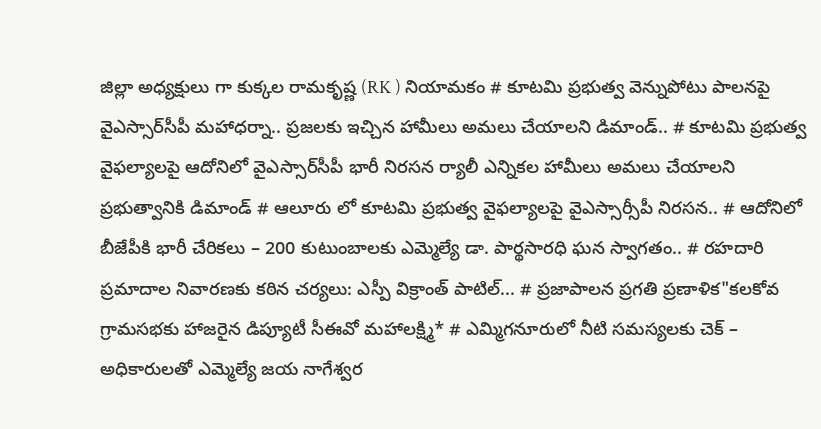జిల్లా అధ్యక్షులు గా కుక్కల రామకృష్ణ (RK ) నియామకం # కూటమి ప్రభుత్వ వెన్నుపోటు పాలనపై వైఎస్సార్‌సీపీ మహాధర్నా.. ప్రజలకు ఇచ్చిన హామీలు అమలు చేయాలని డిమాండ్.. # కూటమి ప్రభుత్వ వైఫల్యాలపై ఆదోనిలో వైఎస్సార్‌సీపీ భారీ నిరసన ర్యాలీ ఎన్నికల హామీలు అమలు చేయాలని ప్రభుత్వానికి డిమాండ్ # ఆలూరు లో కూటమి ప్రభుత్వ వైఫల్యాలపై వైఎస్సార్సీపీ నిరసన.. # ఆదోనిలో బీజేపీకి భారీ చేరికలు – 200 కుటుంబాలకు ఎమ్మెల్యే డా. పార్థసారధి ఘన స్వాగతం.. # రహదారి ప్రమాదాల నివారణకు కఠిన చర్యలు: ఎస్పీ విక్రాంత్ పాటిల్... # ప్రజాపాలన ప్రగతి ప్రణాళిక"కలకోవ గ్రామసభకు హాజరైన డిప్యూటీ సీఈవో మహాలక్ష్మి* # ఎమ్మిగనూరులో నీటి సమస్యలకు చెక్ – అధికారులతో ఎమ్మెల్యే జయ నాగేశ్వర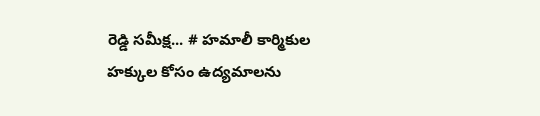రెడ్డి సమీక్ష... # హమాలీ కార్మికుల హక్కుల కోసం ఉద్యమాలను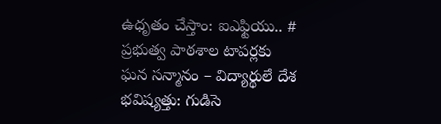ఉధృతం చేస్తాం: ఐఎఫ్టియు.. # ప్రభుత్వ పాఠశాల టాపర్లకు ఘన సన్మానం – విద్యార్థులే దేశ భవిష్యత్తు: గుడిసె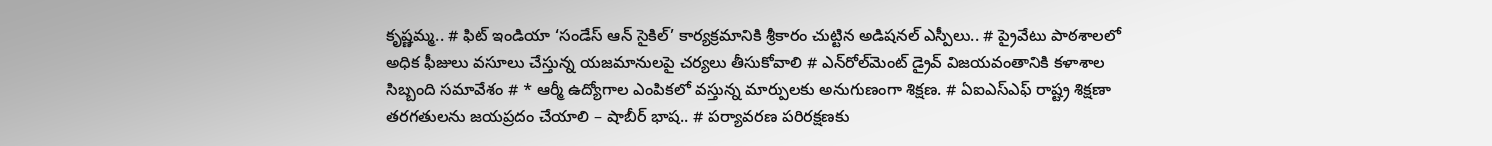కృష్ణమ్మ.. # ఫిట్ ఇండియా ‘సండేస్ ఆన్ సైకిల్’ కార్యక్రమానికి శ్రీకారం చుట్టిన అడిషనల్ ఎస్పీలు.. # ప్రైవేటు పాఠశాలలో అధిక ఫీజులు వసూలు చేస్తున్న యజమానులపై చర్యలు తీసుకోవాలి # ఎన్‌రోల్‌మెంట్ డ్రైవ్ విజయవంతానికి కళాశాల సిబ్బంది సమావేశం # * ఆర్మీ ఉద్యోగాల ఎంపికలో వస్తున్న మార్పులకు అనుగుణంగా శిక్షణ. # ఏఐఎస్ఎఫ్ రాష్ట్ర శిక్షణా తరగతులను జయప్రదం చేయాలి – షాబీర్ భాష.. # పర్యావరణ పరిరక్షణకు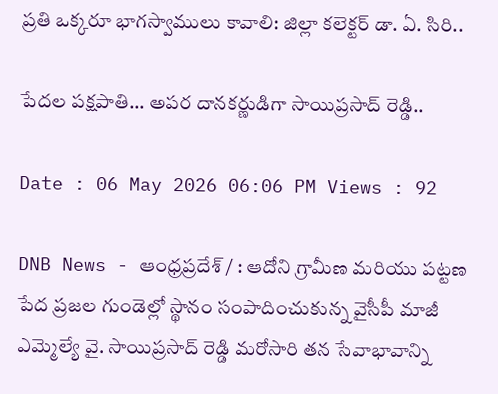ప్రతి ఒక్కరూ భాగస్వాములు కావాలి: జిల్లా కలెక్టర్ డా. ఏ. సిరి..

పేదల పక్షపాతి… అపర దానకర్ణుడిగా సాయిప్రసాద్ రెడ్డి..

Date : 06 May 2026 06:06 PM Views : 92

DNB News - ఆంధ్రప్రదేశ్ / : ఆదోని గ్రామీణ మరియు పట్టణ పేద ప్రజల గుండెల్లో స్థానం సంపాదించుకున్న వైసీపీ మాజీ ఎమ్మెల్యే వై. సాయిప్రసాద్ రెడ్డి మరోసారి తన సేవాభావాన్ని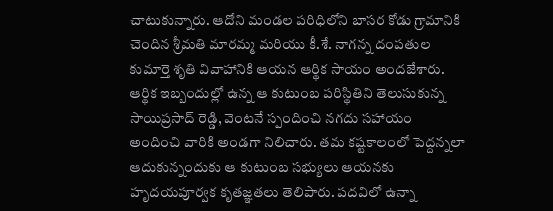చాటుకున్నారు. ఆదోని మండల పరిధిలోని బాసర కోడు గ్రామానికి చెందిన శ్రీమతి మారమ్మ మరియు కీ.శే. నాగన్న దంపతుల కుమార్తె శృతి వివాహానికి ఆయన ఆర్థిక సాయం అందజేశారు. ఆర్థిక ఇబ్బందుల్లో ఉన్న ఆ కుటుంబ పరిస్థితిని తెలుసుకున్న సాయిప్రసాద్ రెడ్డి, వెంటనే స్పందించి నగదు సహాయం అందించి వారికి అండగా నిలిచారు. తమ కష్టకాలంలో పెద్దన్నలా ఆదుకున్నందుకు ఆ కుటుంబ సభ్యులు ఆయనకు హృదయపూర్వక కృతజ్ఞతలు తెలిపారు. పదవిలో ఉన్నా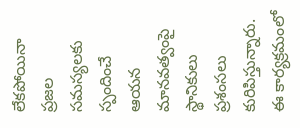లేకపోయినా ప్రజల సమస్యలకు స్పందించే ఆయన మానవత్వంపై స్థానికులు ప్రశంసలు కురిపిస్తున్నారు. ఈ కార్యక్రమంలో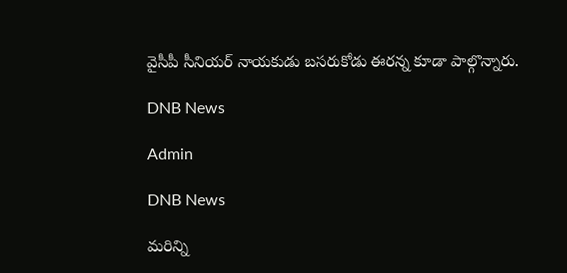వైసీపీ సీనియర్ నాయకుడు బసరుకోడు ఈరన్న కూడా పాల్గొన్నారు.

DNB News

Admin

DNB News

మరిన్ని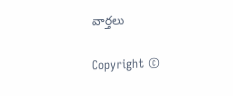వార్తలు

Copyright ©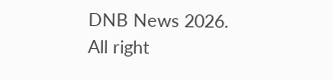DNB News 2026. All right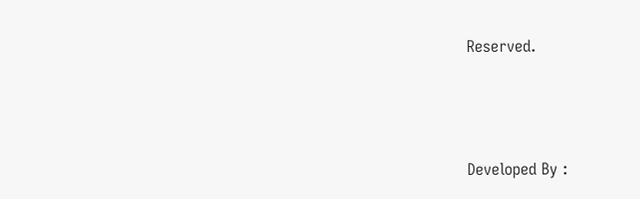Reserved.



Developed By :